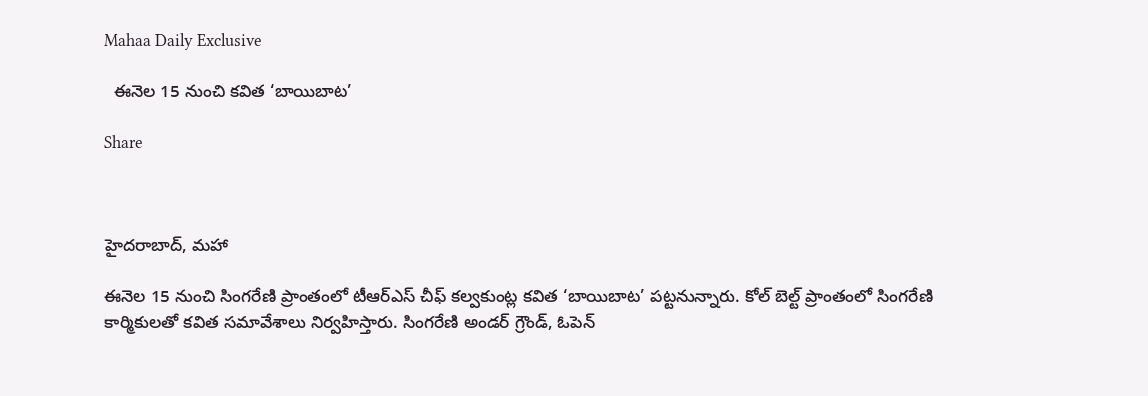Mahaa Daily Exclusive

  ఈనెల 15 నుంచి కవిత ‘బాయిబాట’

Share



హైదరాబాద్, మహా

ఈనెల 15 నుంచి సింగరేణి ప్రాంతంలో టీఆర్ఎస్ చీఫ్ కల్వకుంట్ల కవిత ‘బాయిబాట’ పట్టనున్నారు. కోల్ బెల్ట్ ప్రాంతంలో సింగరేణి కార్మికులతో కవిత సమావేశాలు నిర్వహిస్తారు. సింగరేణి అండర్ గ్రౌండ్, ఓపెన్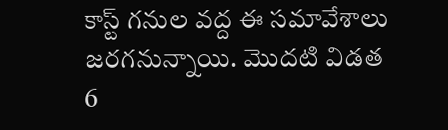కాస్ట్ గనుల వద్ద ఈ సమావేశాలు జరగనున్నాయి. మొదటి విడత 6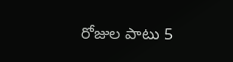రోజుల పాటు 5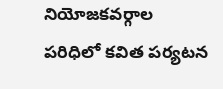నియోజకవర్గాల పరిధిలో కవిత పర్యటన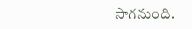సాగనుంది.